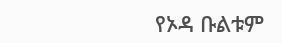የኦዳ ቡልቱም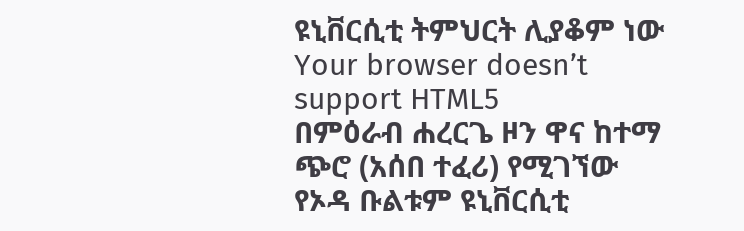ዩኒቨርሲቲ ትምህርት ሊያቆም ነው
Your browser doesn’t support HTML5
በምዕራብ ሐረርጌ ዞን ዋና ከተማ ጭሮ (አሰበ ተፈሪ) የሚገኘው የኦዳ ቡልቱም ዩኒቨርሲቲ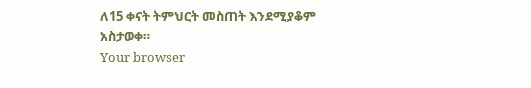ለ15 ቀናት ትምህርት መስጠት እንደሚያቆም አስታወቀ።
Your browser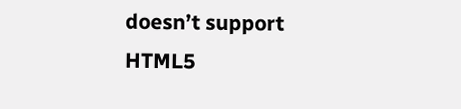doesn’t support HTML5